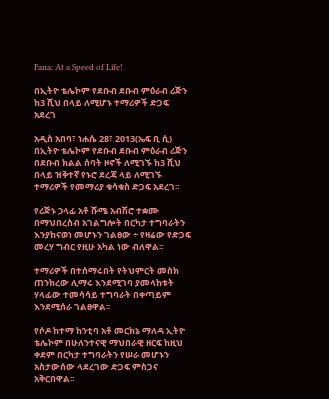Fana: At a Speed of Life!

በኢትዮ ቴሌኮም የደቡብ ደቡብ ምዕራብ ሪጅን ከ3 ሺህ በላይ ለሚሆኑ ተማሪዎች ድጋፍ አደረገ

አዲስ አበባ፣ ነሐሴ 28፣ 2013(ኤፍ ቢ ሲ) በኢትዮ ቴሌኮም የደቡብ ደቡብ ምዕራብ ሪጅን በደቡብ ክልል ሰባት ዞኖች ለሚገኙ ከ3 ሺህ በላይ ዝቅተኛ የኑሮ ደረጃ ላይ ለሚገኙ ተማሪዎች የመማሪያ ቁሳቁስ ድጋፍ አደረገ፡፡

የሪጅኑ ኃላፊ አቶ ሹሜ አብሽሮ ተቋሙ በማህበረስብ አገልግሎት በርካታ ተግባራትን እንያከናወነ መሆኑን ገልፀው ÷ የዛሬው የድጋፍ መረሃ ግብር የዚሁ አካል ነው ብለዋል፡፡

ተማሪዎች በተሰማሩበት የትህምርት መስክ ጠንክረው ሊማሩ እንደሚገባ ያመላከቱት ሃላፊው ተመሳሳይ ተግባራት በቀጣይም እንደሚሰራ ገልፀዋል፡፡

የሶዶ ከተማ ከንቲባ አቶ መርክኔ ማለዳ ኢትዮ ቴሌኮም በሁለንተናዊ ማህበራዊ ዘርፍ ከዚህ ቀደም በርካታ ተግባራትን የሠራ መሆኑን አስታውሰው ላደረገው ድጋፍ ምስጋና አቅርበዋል፡፡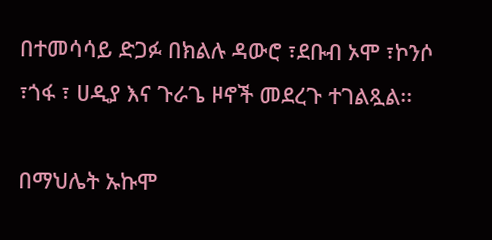በተመሳሳይ ድጋፉ በክልሉ ዳውሮ ፣ደቡብ ኦሞ ፣ኮንሶ ፣ጎፋ ፣ ሀዲያ እና ጉራጌ ዞኖች መደረጉ ተገልጿል፡፡

በማህሌት ኡኩሞ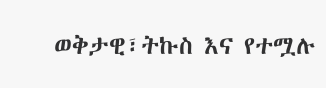ወቅታዊ፣ትኩስ እና የተሟሉ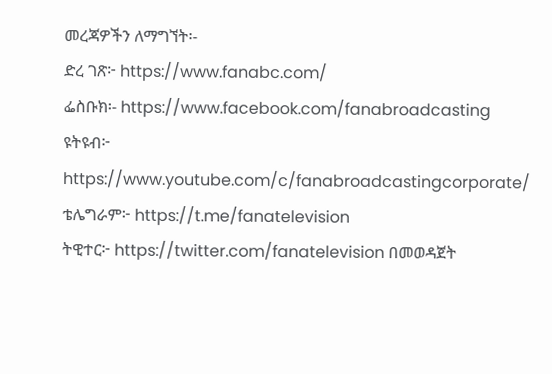መረጃዎችን ለማግኘት፡-
ድረ ገጽ፦ https://www.fanabc.com/
ፌስቡክ፡- https://www.facebook.com/fanabroadcasting
ዩትዩብ፦ https://www.youtube.com/c/fanabroadcastingcorporate/
ቴሌግራም፦ https://t.me/fanatelevision
ትዊተር፦ https://twitter.com/fanatelevision በመወዳጀት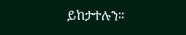ይከታተሉን፡፡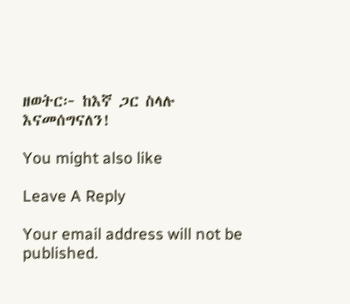ዘወትር፦ ከእኛ ጋር ስላሉ እናመሰግናለን!

You might also like

Leave A Reply

Your email address will not be published.